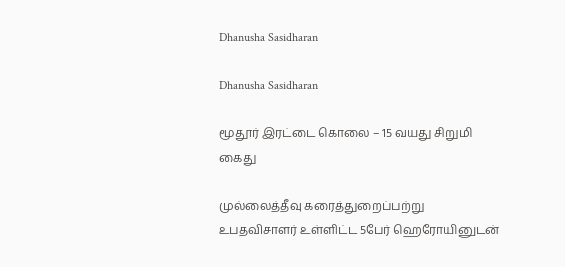Dhanusha Sasidharan

Dhanusha Sasidharan

மூதூர் இரட்டை கொலை – 15 வயது சிறுமி கைது

முல்லைத்தீவு கரைத்துறைப்பற்று உபதவிசாளர் உள்ளிட்ட 5பேர் ஹெரோயினுடன்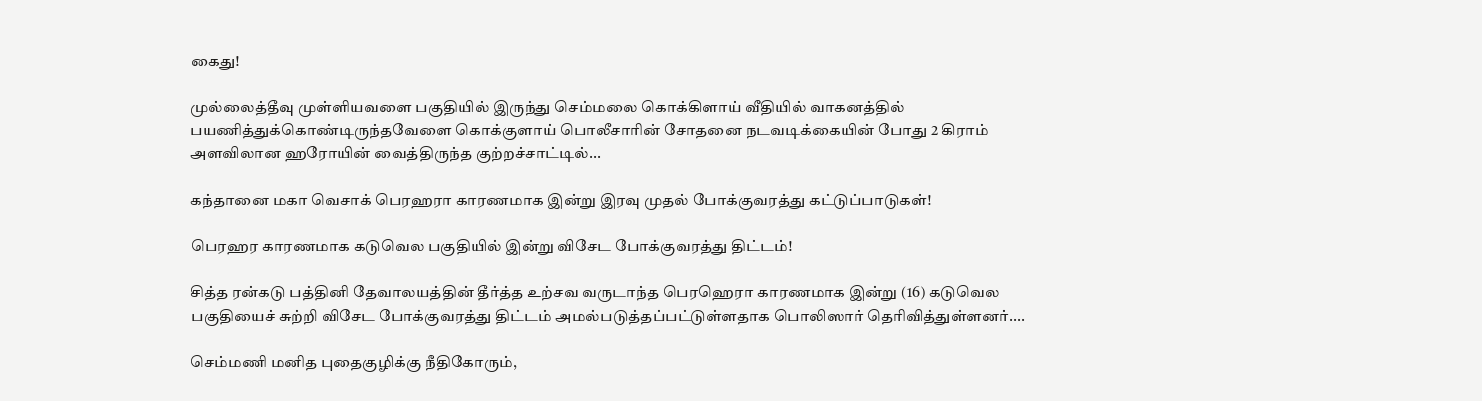கைது!

முல்லைத்தீவு முள்ளியவளை பகுதியில் இருந்து செம்மலை கொக்கிளாய் வீதியில் வாகனத்தில் பயணித்துக்கொண்டிருந்தவேளை கொக்குளாய் பொலீசாரின் சோதனை நடவடிக்கையின் போது 2 கிராம் அளவிலான ஹரோயின் வைத்திருந்த குற்றச்சாட்டில்...

கந்தானை மகா வெசாக் பெரஹரா காரணமாக இன்று இரவு முதல் போக்குவரத்து கட்டுப்பாடுகள்!

பெரஹர காரணமாக கடுவெல பகுதியில் இன்று விசேட போக்குவரத்து திட்டம்!

சித்த ரன்கடு பத்தினி தேவாலயத்தின் தீர்த்த உற்சவ வருடாந்த பெரஹெரா காரணமாக இன்று (16) கடுவெல பகுதியைச் சுற்றி விசேட போக்குவரத்து திட்டம் அமல்படுத்தப்பட்டுள்ளதாக பொலிஸார் தெரிவித்துள்ளனர்....

செம்மணி மனித புதைகுழிக்கு நீதிகோரும்,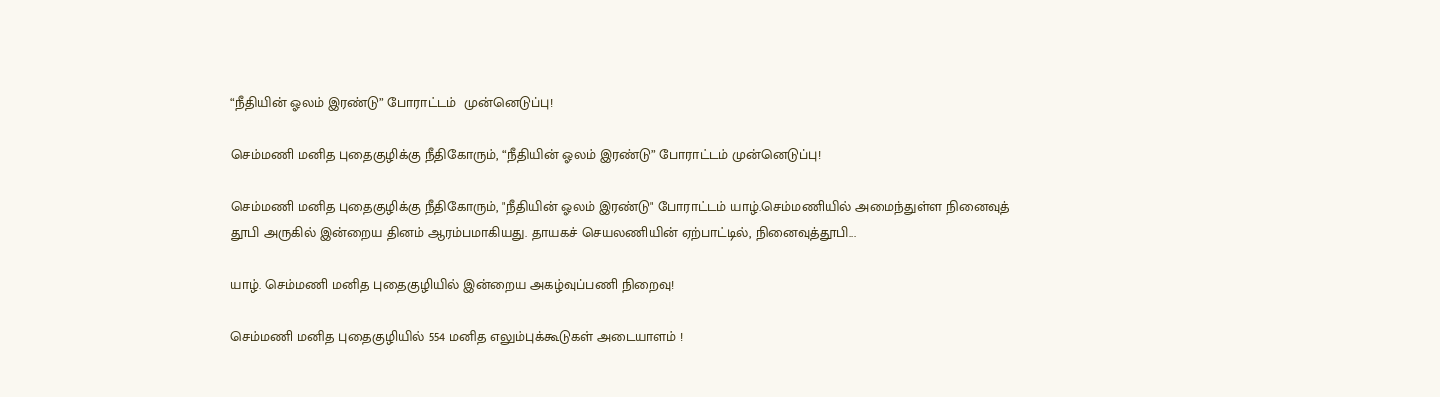“நீதியின் ஓலம் இரண்டு” போராட்டம்  முன்னெடுப்பு!

செம்மணி மனித புதைகுழிக்கு நீதிகோரும், “நீதியின் ஓலம் இரண்டு” போராட்டம் முன்னெடுப்பு!

செம்மணி மனித புதைகுழிக்கு நீதிகோரும், "நீதியின் ஓலம் இரண்டு" போராட்டம் யாழ்.செம்மணியில் அமைந்துள்ள நினைவுத் தூபி அருகில் இன்றைய தினம் ஆரம்பமாகியது. தாயகச் செயலணியின் ஏற்பாட்டில், நினைவுத்தூபி...

யாழ். செம்மணி மனித புதைகுழியில் இன்றைய அகழ்வுப்பணி நிறைவு!

செம்மணி மனித புதைகுழியில் 554 மனித எலும்புக்கூடுகள் அடையாளம் !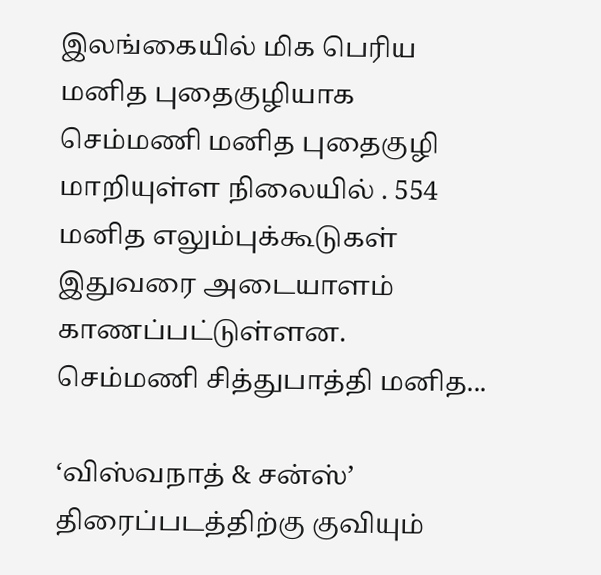இலங்கையில் மிக பெரிய மனித புதைகுழியாக செம்மணி மனித புதைகுழி மாறியுள்ள நிலையில் . 554 மனித எலும்புக்கூடுகள் இதுவரை அடையாளம் காணப்பட்டுள்ளன. செம்மணி சித்துபாத்தி மனித...

‘விஸ்வநாத் & சன்ஸ்’ திரைப்படத்திற்கு குவியும்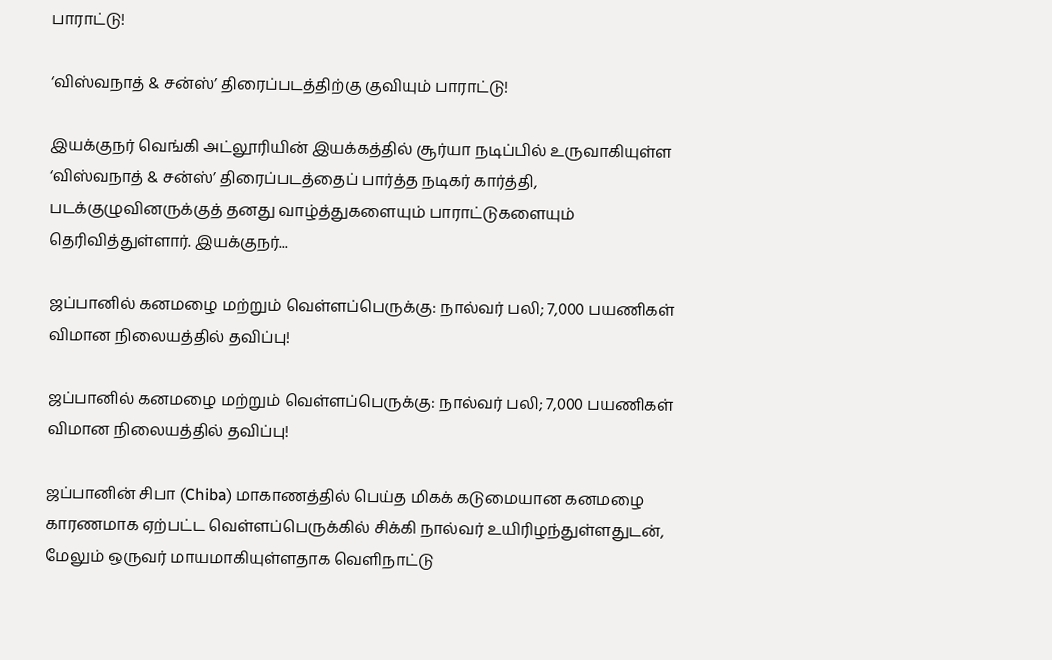பாராட்டு!

‘விஸ்வநாத் & சன்ஸ்’ திரைப்படத்திற்கு குவியும் பாராட்டு!

இயக்குநர் வெங்கி அட்லூரியின் இயக்கத்தில் சூர்யா நடிப்பில் உருவாகியுள்ள ‘விஸ்வநாத் & சன்ஸ்’ திரைப்படத்தைப் பார்த்த நடிகர் கார்த்தி, படக்குழுவினருக்குத் தனது வாழ்த்துகளையும் பாராட்டுகளையும் தெரிவித்துள்ளார். இயக்குநர்...

ஜப்பானில் கனமழை மற்றும் வெள்ளப்பெருக்கு: நால்வர் பலி; 7,000 பயணிகள் விமான நிலையத்தில் தவிப்பு!

ஜப்பானில் கனமழை மற்றும் வெள்ளப்பெருக்கு: நால்வர் பலி; 7,000 பயணிகள் விமான நிலையத்தில் தவிப்பு!

ஜப்பானின் சிபா (Chiba) மாகாணத்தில் பெய்த மிகக் கடுமையான கனமழை காரணமாக ஏற்பட்ட வெள்ளப்பெருக்கில் சிக்கி நால்வர் உயிரிழந்துள்ளதுடன், மேலும் ஒருவர் மாயமாகியுள்ளதாக வெளிநாட்டு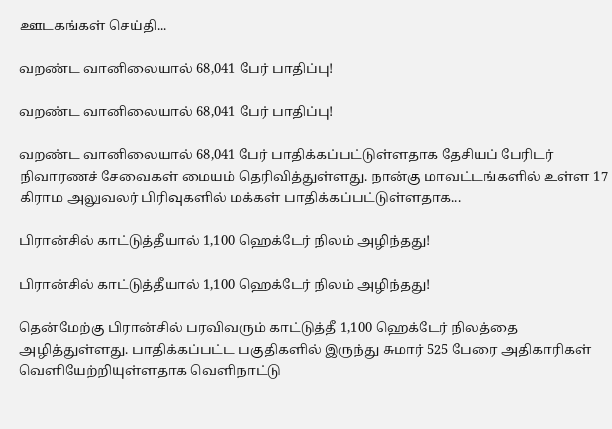ஊடகங்கள் செய்தி...

வறண்ட வானிலையால் 68,041 பேர் பாதிப்பு!

வறண்ட வானிலையால் 68,041 பேர் பாதிப்பு!

வறண்ட வானிலையால் 68,041 பேர் பாதிக்கப்பட்டுள்ளதாக தேசியப் பேரிடர் நிவாரணச் சேவைகள் மையம் தெரிவித்துள்ளது. நான்கு மாவட்டங்களில் உள்ள 17 கிராம அலுவலர் பிரிவுகளில் மக்கள் பாதிக்கப்பட்டுள்ளதாக...

பிரான்சில் காட்டுத்தீயால் 1,100 ஹெக்டேர் நிலம் அழிந்தது!

பிரான்சில் காட்டுத்தீயால் 1,100 ஹெக்டேர் நிலம் அழிந்தது!

தென்மேற்கு பிரான்சில் பரவிவரும் காட்டுத்தீ 1,100 ஹெக்டேர் நிலத்தை அழித்துள்ளது. பாதிக்கப்பட்ட பகுதிகளில் இருந்து சுமார் 525 பேரை அதிகாரிகள் வெளியேற்றியுள்ளதாக வெளிநாட்டு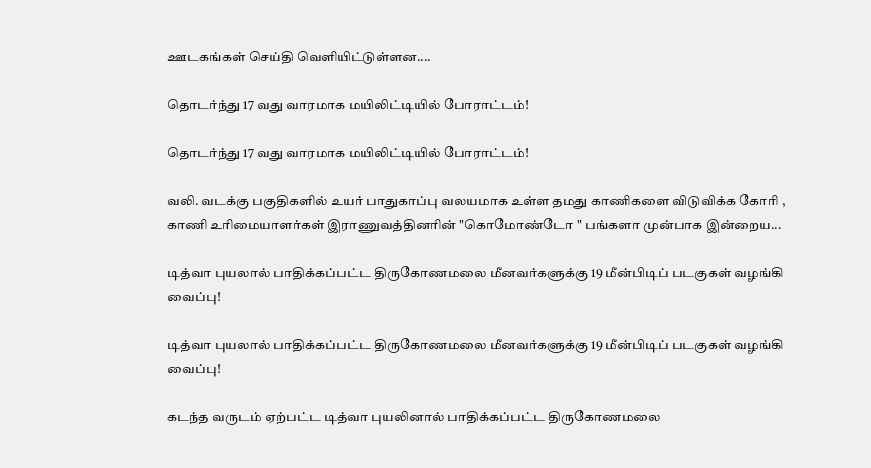ஊடகங்கள் செய்தி வெளியிட்டுள்ளன....

தொடர்ந்து 17 வது வாரமாக மயிலிட்டியில் போராட்டம்!

தொடர்ந்து 17 வது வாரமாக மயிலிட்டியில் போராட்டம்!

வலி. வடக்கு பகுதிகளில் உயர் பாதுகாப்பு வலயமாக உள்ள தமது காணிகளை விடுவிக்க கோரி , காணி உரிமையாளர்கள் இராணுவத்தினரின் "கொமோண்டோ " பங்களா முன்பாக இன்றைய...

டித்வா புயலால் பாதிக்கப்பட்ட திருகோணமலை மீனவர்களுக்கு 19 மீன்பிடிப் படகுகள் வழங்கி வைப்பு!

டித்வா புயலால் பாதிக்கப்பட்ட திருகோணமலை மீனவர்களுக்கு 19 மீன்பிடிப் படகுகள் வழங்கி வைப்பு!

கடந்த வருடம் ஏற்பட்ட டித்வா புயலினால் பாதிக்கப்பட்ட திருகோணமலை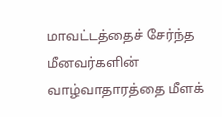மாவட்டத்தைச் சேர்ந்த மீனவர்களின் வாழ்வாதாரத்தை மீளக்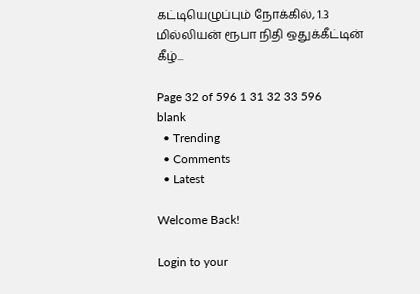கட்டியெழுப்பும் நோக்கில், 1.3 மில்லியன் ரூபா நிதி ஒதுக்கீட்டின் கீழ்...

Page 32 of 596 1 31 32 33 596
blank
  • Trending
  • Comments
  • Latest

Welcome Back!

Login to your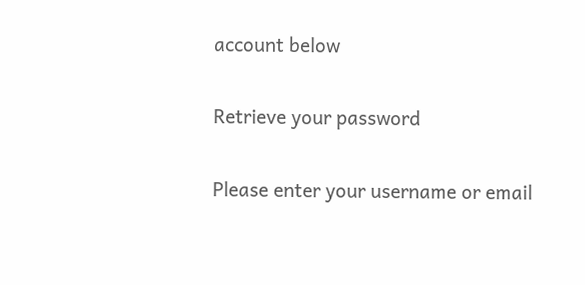account below

Retrieve your password

Please enter your username or email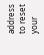address to reset your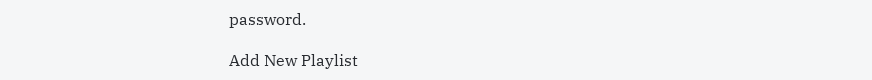password.

Add New Playlist